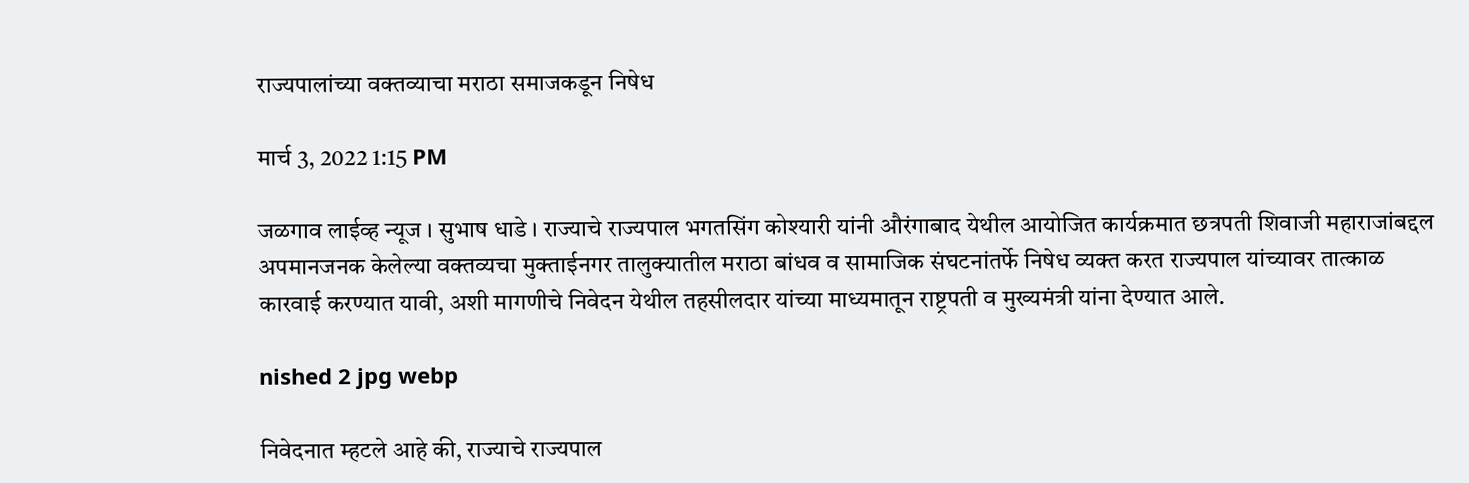राज्यपालांच्या वक्तव्याचा मराठा समाजकडून निषेध

मार्च 3, 2022 1:15 PM

जळगाव लाईव्ह न्यूज । सुभाष धाडे । राज्याचे राज्यपाल भगतसिंग कोश्यारी यांनी औरंगाबाद येथील आयोजित कार्यक्रमात छत्रपती शिवाजी महाराजांबद्दल अपमानजनक केलेल्या वक्तव्यचा मुक्ताईनगर तालुक्यातील मराठा बांधव व सामाजिक संघटनांतर्फे निषेध व्यक्त करत राज्यपाल यांच्यावर तात्काळ कारवाई करण्यात यावी, अशी मागणीचे निवेदन येथील तहसीलदार यांच्या माध्यमातून राष्ट्रपती व मुख्यमंत्री यांना देण्यात आले.

nished 2 jpg webp

निवेदनात म्हटले आहे की, राज्याचे राज्यपाल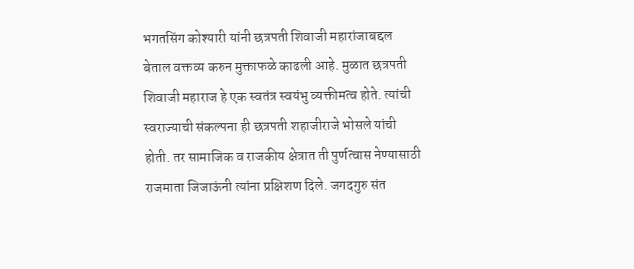भगतसिंग कोश्यारी यांनी छत्रपती शिवाजी महारांजाबद्दल बेताल वक्तव्य करुन मुक्ताफळे काढली आहे. मुळात छत्रपती शिवाजी महाराज हे एक स्वतंत्र स्वयंभु व्यक्तीमत्व होते. त्यांची स्वराज्याची संकल्पना ही छत्रपती शहाजीराजे भोसले यांची होती. तर सामाजिक व राजकीय क्षेत्रात ती पुर्णत्वास नेण्यासाठी राजमाता जिजाऊंनी त्यांना प्रक्षिशण दिले. जगदगुरु संत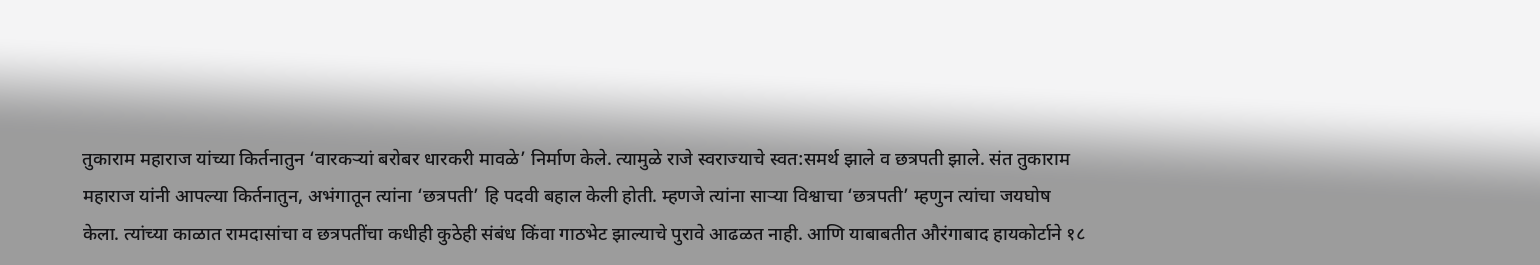तुकाराम महाराज यांच्या किर्तनातुन ‘वारकऱ्यां बरोबर धारकरी मावळे’ निर्माण केले. त्यामुळे राजे स्वराज्याचे स्वत:समर्थ झाले व छत्रपती झाले. संत तुकाराम महाराज यांनी आपल्या किर्तनातुन, अभंगातून त्यांना ‘छत्रपती’ हि पदवी बहाल केली होती. म्हणजे त्यांना साऱ्या विश्वाचा ‘छत्रपती’ म्हणुन त्यांचा जयघोष केला. त्यांच्या काळात रामदासांचा व छत्रपतींचा कधीही कुठेही संबंध किंवा गाठभेट झाल्याचे पुरावे आढळत नाही. आणि याबाबतीत औरंगाबाद हायकोर्टाने १८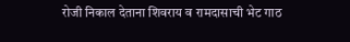रोजी निकाल देताना शिवराय व रामदासाची भेट गाठ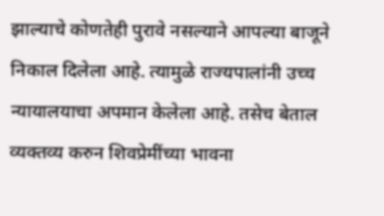झाल्याचे कोणतेही पुरावे नसल्याने आपल्या बाजूने निकाल दिलेला आहे. त्यामुळे राज्यपालांनी उच्च न्यायालयाचा अपमान केलेला आहे. तसेच बेताल व्यक्तव्य करुन शिवप्रेमींच्या भावना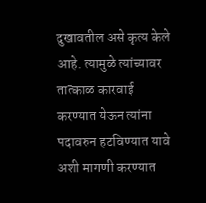दुखावतील असे कृत्य केले आहे. त्यामुळे त्यांच्यावर तात्काळ कारवाई करण्यात येऊन त्यांना पदावरुन हटविण्यात यावे अशी मागणी करण्यात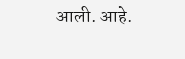आली. आहे.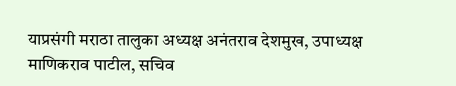याप्रसंगी मराठा तालुका अध्यक्ष अनंतराव देशमुख, उपाध्यक्ष माणिकराव पाटील, सचिव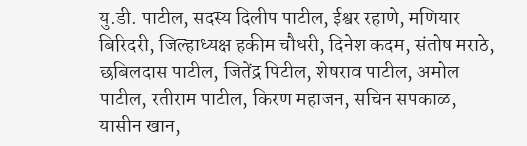यु.डी. पाटील, सदस्य दिलीप पाटील, ईश्वर रहाणे, मणियार बिरिदरी, जिल्हाध्यक्ष हकीम चौधरी, दिनेश कदम, संतोष मराठे, छबिलदास पाटील, जितेंद्र पिटील, शेषराव पाटील, अमोल पाटील, रतीराम पाटील, किरण महाजन, सचिन सपकाळ, यासीन खान,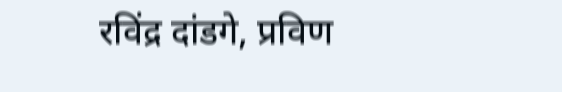रविंद्र दांडगे, प्रविण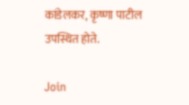कांडेलकर, कृष्णा पाटील उपस्थित होते.

Join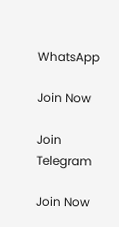WhatsApp

Join Now

Join Telegram

Join Now